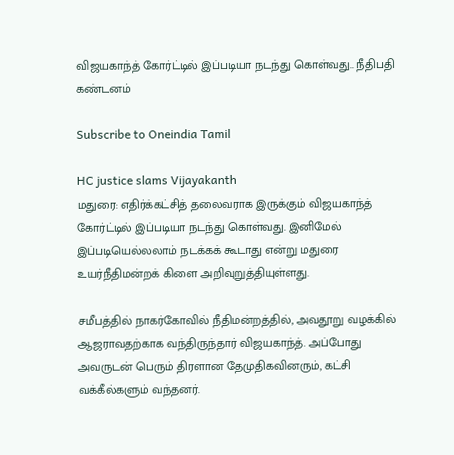விஜயகாந்த் கோர்ட்டில் இப்படியா நடந்து கொள்வது.. நீதிபதி கண்டனம்

Subscribe to Oneindia Tamil

HC justice slams Vijayakanth
மதுரை: எதிர்க்கட்சித் தலைவராக இருக்கும் விஜயகாந்த் கோர்ட்டில் இப்படியா நடந்து கொள்வது. இனிமேல் இப்படியெல்லலாம் நடக்கக் கூடாது என்று மதுரை உயர்நீதிமன்றக் கிளை அறிவுறுத்தியுள்ளது.

சமீபத்தில் நாகர்கோவில் நீதிமன்றத்தில், அவதூறு வழக்கில் ஆஜராவதற்காக வந்திருந்தார் விஜயகாந்த். அப்போது அவருடன் பெரும் திரளான தேமுதிகவினரும், கட்சி வக்கீல்களும் வந்தனர்.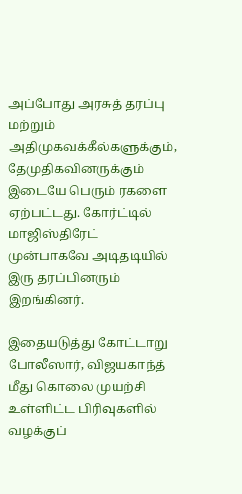அப்போது அரசுத் தரப்பு மற்றும் அதிமுகவக்கீல்களுக்கும், தேமுதிகவினருக்கும் இடையே பெரும் ரகளை ஏற்பட்டது. கோர்ட்டில் மாஜிஸ்திரேட் முன்பாகவே அடிதடியில் இரு தரப்பினரும் இறங்கினர்.

இதையடுத்து கோட்டாறு போலீஸார், விஜயகாந்த் மீது கொலை முயற்சி உள்ளிட்ட பிரிவுகளில் வழக்குப்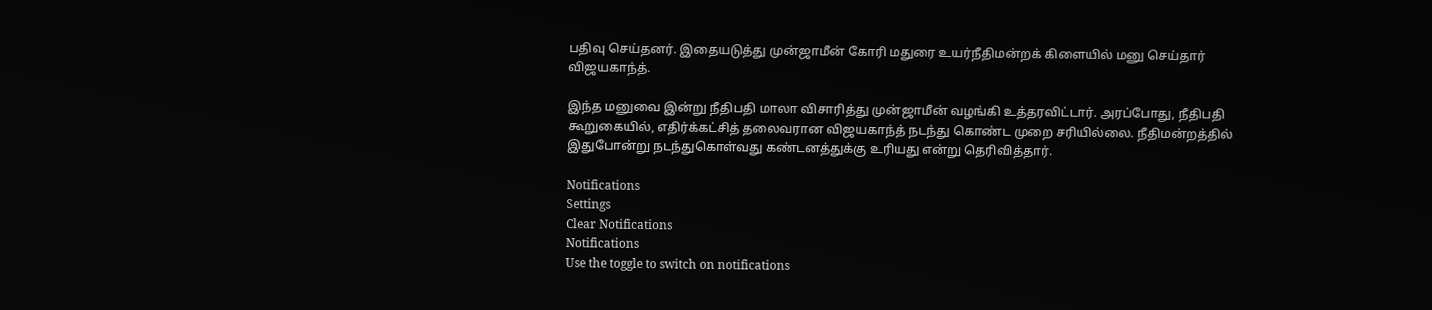பதிவு செய்தனர். இதையடுத்து முன்ஜாமீன் கோரி மதுரை உயர்நீதிமன்றக் கிளையில் மனு செய்தார் விஜயகாந்த்.

இந்த மனுவை இன்று நீதிபதி மாலா விசாரித்து முன்ஜாமீன் வழங்கி உத்தரவிட்டார். அரப்போது, நீதிபதி கூறுகையில், எதிர்க்கட்சித் தலைவரான விஜயகாந்த் நடந்து கொண்ட முறை சரியில்லை. நீதிமன்றத்தில் இதுபோன்று நடந்துகொள்வது கண்டனத்துக்கு உரியது என்று தெரிவித்தார்.

Notifications
Settings
Clear Notifications
Notifications
Use the toggle to switch on notifications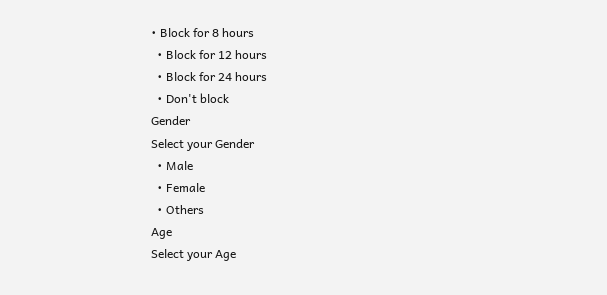• Block for 8 hours
  • Block for 12 hours
  • Block for 24 hours
  • Don't block
Gender
Select your Gender
  • Male
  • Female
  • Others
Age
Select your Age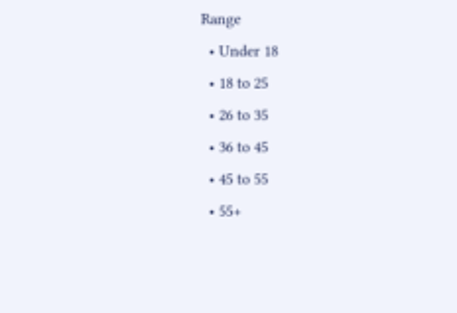Range
  • Under 18
  • 18 to 25
  • 26 to 35
  • 36 to 45
  • 45 to 55
  • 55+